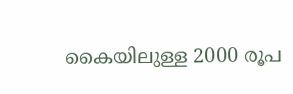കൈയിലുള്ള 2000 രൂപ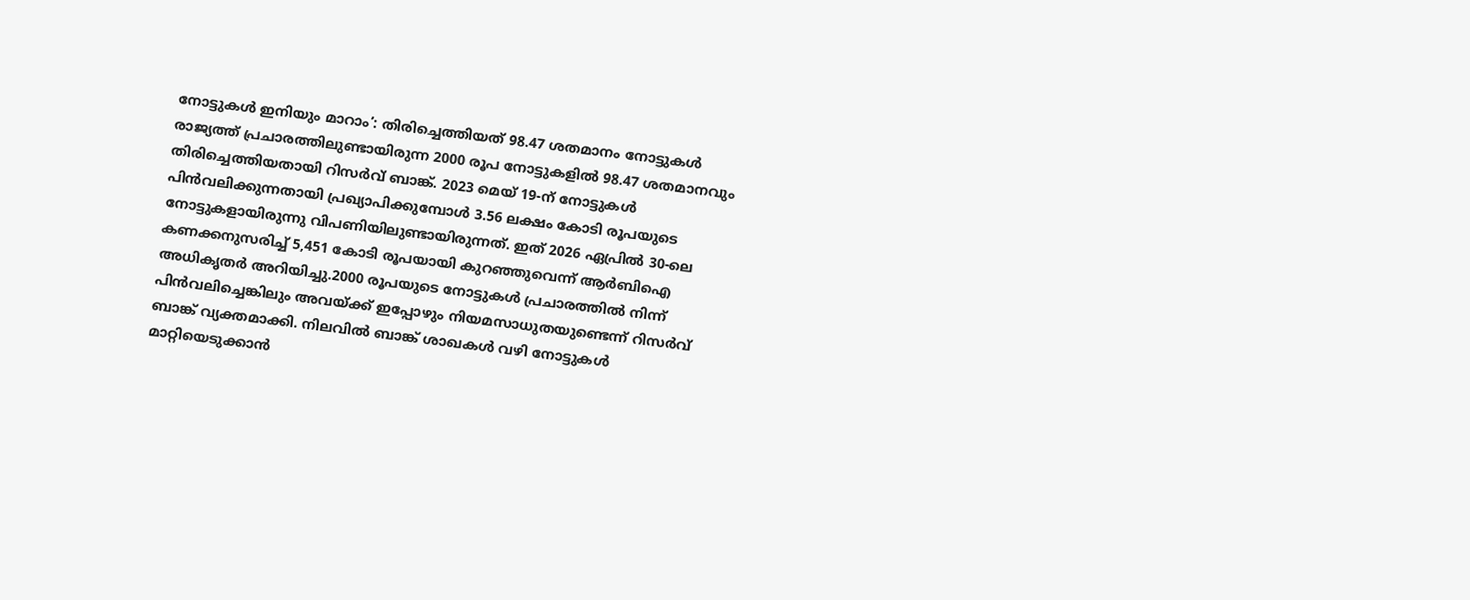നോട്ടുകൾ ഇനിയും മാറാം’: തിരിച്ചെത്തിയത് 98.47 ശതമാനം നോട്ടുകൾ
രാജ്യത്ത് പ്രചാരത്തിലുണ്ടായിരുന്ന 2000 രൂപ നോട്ടുകളിൽ 98.47 ശതമാനവും തിരിച്ചെത്തിയതായി റിസർവ് ബാങ്ക്. 2023 മെയ് 19-ന് നോട്ടുകൾ പിൻവലിക്കുന്നതായി പ്രഖ്യാപിക്കുമ്പോൾ 3.56 ലക്ഷം കോടി രൂപയുടെ നോട്ടുകളായിരുന്നു വിപണിയിലുണ്ടായിരുന്നത്. ഇത് 2026 ഏപ്രിൽ 30-ലെ കണക്കനുസരിച്ച് 5,451 കോടി രൂപയായി കുറഞ്ഞുവെന്ന് ആർബിഐ അധികൃതർ അറിയിച്ചു.2000 രൂപയുടെ നോട്ടുകൾ പ്രചാരത്തിൽ നിന്ന് പിൻവലിച്ചെങ്കിലും അവയ്ക്ക് ഇപ്പോഴും നിയമസാധുതയുണ്ടെന്ന് റിസർവ് ബാങ്ക് വ്യക്തമാക്കി. നിലവിൽ ബാങ്ക് ശാഖകൾ വഴി നോട്ടുകൾ മാറ്റിയെടുക്കാൻ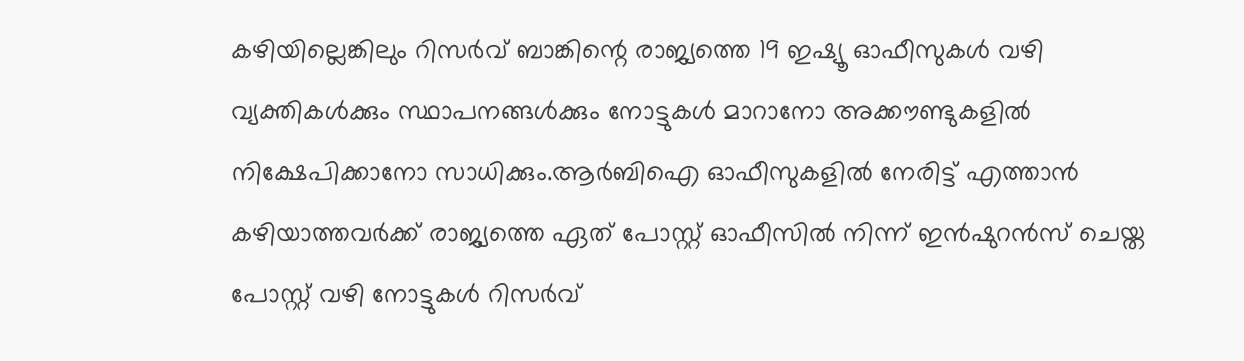കഴിയില്ലെങ്കിലും റിസർവ് ബാങ്കിന്റെ രാജ്യത്തെ 19 ഇഷ്യൂ ഓഫീസുകൾ വഴി വ്യക്തികൾക്കും സ്ഥാപനങ്ങൾക്കും നോട്ടുകൾ മാറാനോ അക്കൗണ്ടുകളിൽ നിക്ഷേപിക്കാനോ സാധിക്കും.ആർബിഐ ഓഫീസുകളിൽ നേരിട്ട് എത്താൻ കഴിയാത്തവർക്ക് രാജ്യത്തെ ഏത് പോസ്റ്റ് ഓഫീസിൽ നിന്ന് ഇൻഷുറൻസ് ചെയ്ത പോസ്റ്റ് വഴി നോട്ടുകൾ റിസർവ്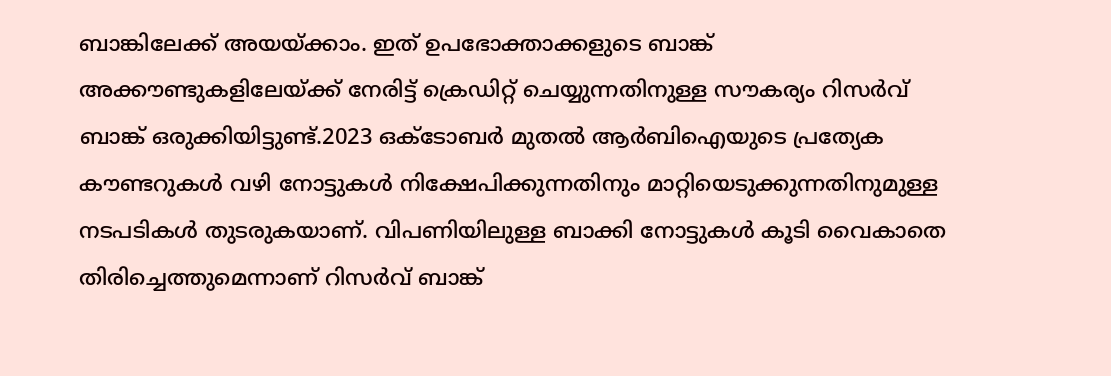ബാങ്കിലേക്ക് അയയ്ക്കാം. ഇത് ഉപഭോക്താക്കളുടെ ബാങ്ക് അക്കൗണ്ടുകളിലേയ്ക്ക് നേരിട്ട് ക്രെഡിറ്റ് ചെയ്യുന്നതിനുള്ള സൗകര്യം റിസർവ് ബാങ്ക് ഒരുക്കിയിട്ടുണ്ട്.2023 ഒക്ടോബർ മുതൽ ആർബിഐയുടെ പ്രത്യേക കൗണ്ടറുകൾ വഴി നോട്ടുകൾ നിക്ഷേപിക്കുന്നതിനും മാറ്റിയെടുക്കുന്നതിനുമുള്ള നടപടികൾ തുടരുകയാണ്. വിപണിയിലുള്ള ബാക്കി നോട്ടുകൾ കൂടി വൈകാതെ തിരിച്ചെത്തുമെന്നാണ് റിസർവ് ബാങ്ക്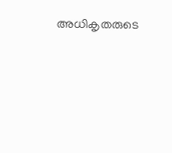അധികൃതരുടെ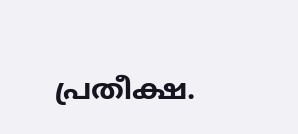പ്രതീക്ഷ.